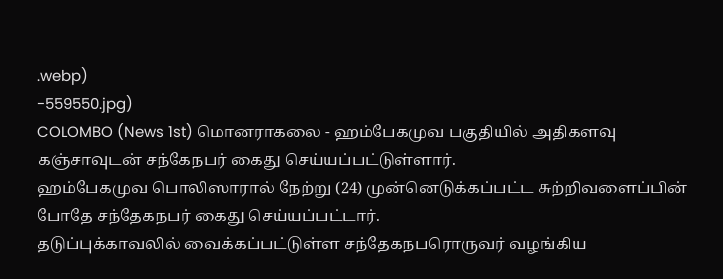.webp)
-559550.jpg)
COLOMBO (News 1st) மொனராகலை - ஹம்பேகமுவ பகுதியில் அதிகளவு கஞ்சாவுடன் சந்கேநபர் கைது செய்யப்பட்டுள்ளார்.
ஹம்பேகமுவ பொலிஸாரால் நேற்று (24) முன்னெடுக்கப்பட்ட சுற்றிவளைப்பின் போதே சந்தேகநபர் கைது செய்யப்பட்டார்.
தடுப்புக்காவலில் வைக்கப்பட்டுள்ள சந்தேகநபரொருவர் வழங்கிய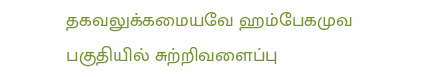தகவலுக்கமையவே ஹம்பேகமுவ பகுதியில் சுற்றிவளைப்பு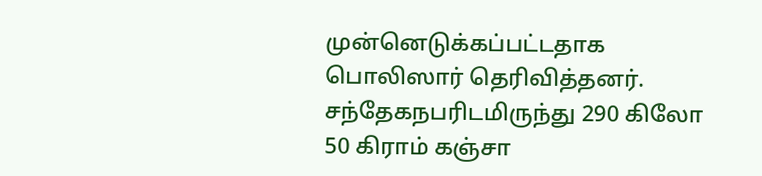முன்னெடுக்கப்பட்டதாக பொலிஸார் தெரிவித்தனர்.
சந்தேகநபரிடமிருந்து 290 கிலோ 50 கிராம் கஞ்சா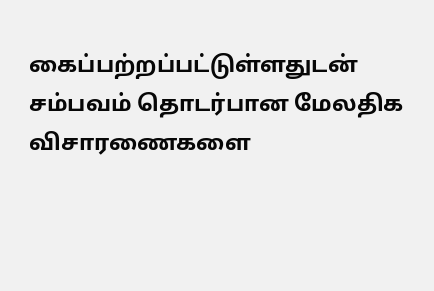கைப்பற்றப்பட்டுள்ளதுடன் சம்பவம் தொடர்பான மேலதிக விசாரணைகளை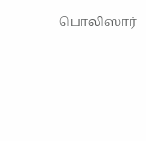பொலிஸார்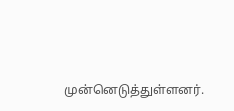முன்னெடுத்துள்ளனர்.